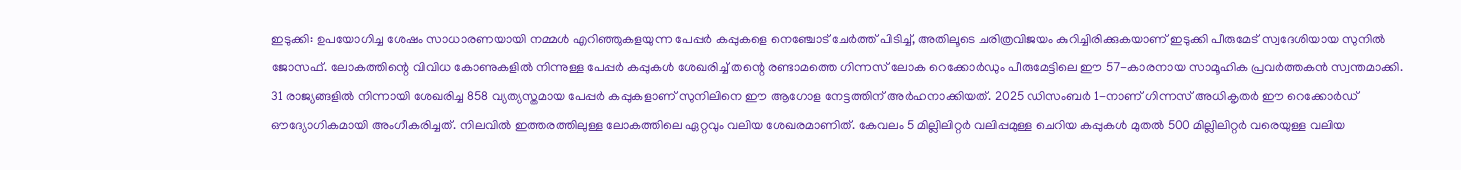ഇടുക്കി: ഉപയോഗിച്ച ശേഷം സാധാരണയായി നമ്മൾ എറിഞ്ഞുകളയുന്ന പേപ്പർ കപ്പുകളെ നെഞ്ചോട് ചേർത്ത് പിടിച്ച്, അതിലൂടെ ചരിത്രവിജയം കുറിച്ചിരിക്കുകയാണ് ഇടുക്കി പീരുമേട് സ്വദേശിയായ സുനിൽ ജോസഫ്. ലോകത്തിന്റെ വിവിധ കോണുകളിൽ നിന്നുള്ള പേപ്പർ കപ്പുകൾ ശേഖരിച്ച് തന്റെ രണ്ടാമത്തെ ഗിന്നസ് ലോക റെക്കോർഡും പീരുമേട്ടിലെ ഈ 57-കാരനായ സാമൂഹിക പ്രവർത്തകൻ സ്വന്തമാക്കി.
31 രാജ്യങ്ങളിൽ നിന്നായി ശേഖരിച്ച 858 വ്യത്യസ്തമായ പേപ്പർ കപ്പുകളാണ് സുനിലിനെ ഈ ആഗോള നേട്ടത്തിന് അർഹനാക്കിയത്. 2025 ഡിസംബർ 1-നാണ് ഗിന്നസ് അധികൃതർ ഈ റെക്കോർഡ് ഔദ്യോഗികമായി അംഗീകരിച്ചത്. നിലവിൽ ഇത്തരത്തിലുള്ള ലോകത്തിലെ ഏറ്റവും വലിയ ശേഖരമാണിത്. കേവലം 5 മില്ലിലിറ്റർ വലിപ്പമുള്ള ചെറിയ കപ്പുകൾ മുതൽ 500 മില്ലിലിറ്റർ വരെയുള്ള വലിയ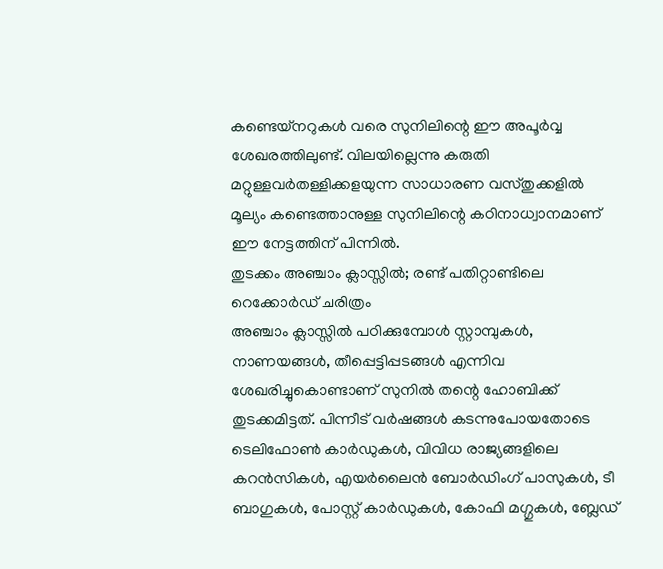കണ്ടെയ്നറുകൾ വരെ സുനിലിന്റെ ഈ അപൂർവ്വ ശേഖരത്തിലുണ്ട്. വിലയില്ലെന്നു കരുതി മറ്റുള്ളവർതള്ളിക്കളയുന്ന സാധാരണ വസ്തുക്കളിൽ മൂല്യം കണ്ടെത്താനുള്ള സുനിലിന്റെ കഠിനാധ്വാനമാണ് ഈ നേട്ടത്തിന് പിന്നിൽ.
തുടക്കം അഞ്ചാം ക്ലാസ്സിൽ; രണ്ട് പതിറ്റാണ്ടിലെ റെക്കോർഡ് ചരിത്രം
അഞ്ചാം ക്ലാസ്സിൽ പഠിക്കുമ്പോൾ സ്റ്റാമ്പുകൾ, നാണയങ്ങൾ, തീപ്പെട്ടിപ്പടങ്ങൾ എന്നിവ ശേഖരിച്ചുകൊണ്ടാണ് സുനിൽ തന്റെ ഹോബിക്ക് തുടക്കമിട്ടത്. പിന്നീട് വർഷങ്ങൾ കടന്നുപോയതോടെ ടെലിഫോൺ കാർഡുകൾ, വിവിധ രാജ്യങ്ങളിലെ കറൻസികൾ, എയർലൈൻ ബോർഡിംഗ് പാസുകൾ, ടീ ബാഗുകൾ, പോസ്റ്റ് കാർഡുകൾ, കോഫി മഗ്ഗുകൾ, ബ്ലേഡ്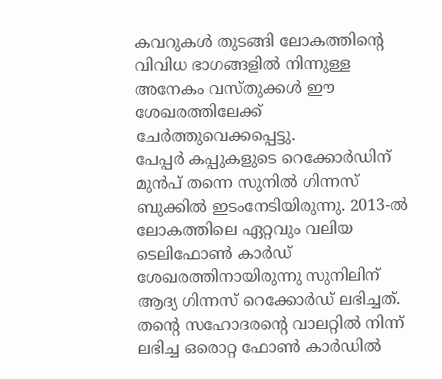കവറുകൾ തുടങ്ങി ലോകത്തിന്റെ വിവിധ ഭാഗങ്ങളിൽ നിന്നുള്ള അനേകം വസ്തുക്കൾ ഈ ശേഖരത്തിലേക്ക് ചേർത്തുവെക്കപ്പെട്ടു.
പേപ്പർ കപ്പുകളുടെ റെക്കോർഡിന് മുൻപ് തന്നെ സുനിൽ ഗിന്നസ് ബുക്കിൽ ഇടംനേടിയിരുന്നു. 2013-ൽ ലോകത്തിലെ ഏറ്റവും വലിയ ടെലിഫോൺ കാർഡ് ശേഖരത്തിനായിരുന്നു സുനിലിന് ആദ്യ ഗിന്നസ് റെക്കോർഡ് ലഭിച്ചത്. തന്റെ സഹോദരന്റെ വാലറ്റിൽ നിന്ന് ലഭിച്ച ഒരൊറ്റ ഫോൺ കാർഡിൽ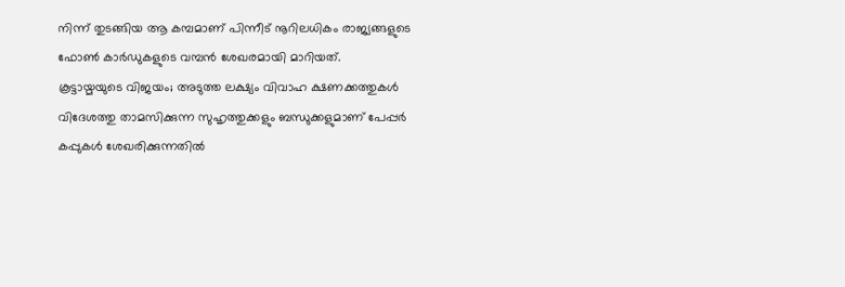നിന്ന് തുടങ്ങിയ ആ കമ്പമാണ് പിന്നീട് നൂറിലധികം രാജ്യങ്ങളുടെ ഫോൺ കാർഡുകളുടെ വമ്പൻ ശേഖരമായി മാറിയത്.
കൂട്ടായ്മയുടെ വിജയം; അടുത്ത ലക്ഷ്യം വിവാഹ ക്ഷണക്കത്തുകൾ
വിദേശത്തു താമസിക്കുന്ന സുഹൃത്തുക്കളും ബന്ധുക്കളുമാണ് പേപ്പർ കപ്പുകൾ ശേഖരിക്കുന്നതിൽ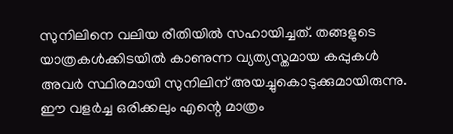സുനിലിനെ വലിയ രീതിയിൽ സഹായിച്ചത്. തങ്ങളുടെ യാത്രകൾക്കിടയിൽ കാണുന്ന വ്യത്യസ്തമായ കപ്പുകൾ അവർ സ്ഥിരമായി സുനിലിന് അയച്ചുകൊടുക്കുമായിരുന്നു.
ഈ വളർച്ച ഒരിക്കലും എന്റെ മാത്രം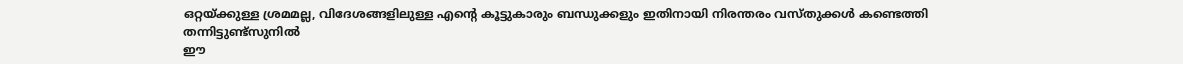ഒറ്റയ്ക്കുള്ള ശ്രമമല്ല, വിദേശങ്ങളിലുള്ള എന്റെ കൂട്ടുകാരും ബന്ധുക്കളും ഇതിനായി നിരന്തരം വസ്തുക്കൾ കണ്ടെത്തി തന്നിട്ടുണ്ട്സുനിൽ
ഈ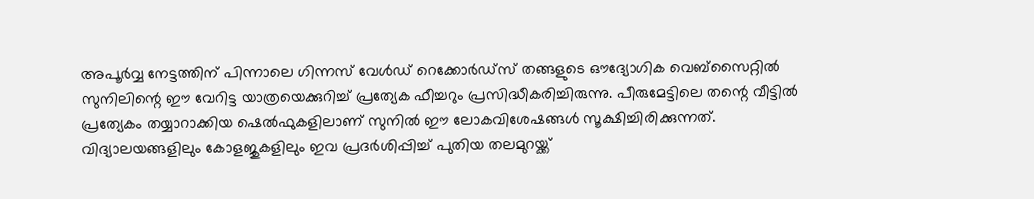അപൂർവ്വ നേട്ടത്തിന് പിന്നാലെ ഗിന്നസ് വേൾഡ് റെക്കോർഡ്സ് തങ്ങളുടെ ഔദ്യോഗിക വെബ്സൈറ്റിൽ സുനിലിന്റെ ഈ വേറിട്ട യാത്രയെക്കുറിച്ച് പ്രത്യേക ഫീച്ചറും പ്രസിദ്ധീകരിച്ചിരുന്നു. പീരുമേട്ടിലെ തന്റെ വീട്ടിൽ പ്രത്യേകം തയ്യാറാക്കിയ ഷെൽഫുകളിലാണ് സുനിൽ ഈ ലോകവിശേഷങ്ങൾ സൂക്ഷിച്ചിരിക്കുന്നത്. വിദ്യാലയങ്ങളിലും കോളജുകളിലും ഇവ പ്രദർശിപ്പിച്ച് പുതിയ തലമുറയ്ക്ക്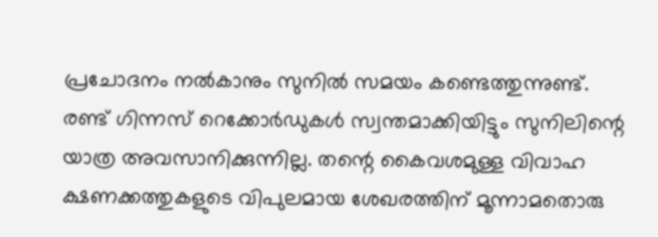പ്രചോദനം നൽകാനും സുനിൽ സമയം കണ്ടെത്തുന്നുണ്ട്. രണ്ട് ഗിന്നസ് റെക്കോർഡുകൾ സ്വന്തമാക്കിയിട്ടും സുനിലിന്റെ യാത്ര അവസാനിക്കുന്നില്ല. തന്റെ കൈവശമുള്ള വിവാഹ ക്ഷണക്കത്തുകളുടെ വിപുലമായ ശേഖരത്തിന് മൂന്നാമതൊരു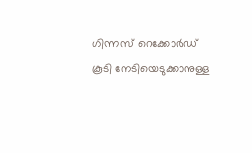ഗിന്നസ് റെക്കോർഡ് കൂടി നേടിയെടുക്കാനുള്ള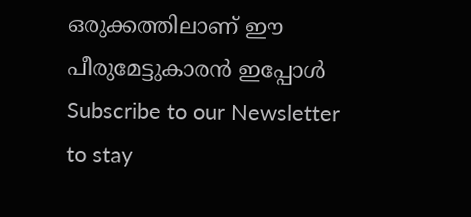ഒരുക്കത്തിലാണ് ഈ പീരുമേട്ടുകാരൻ ഇപ്പോൾ
Subscribe to our Newsletter to stay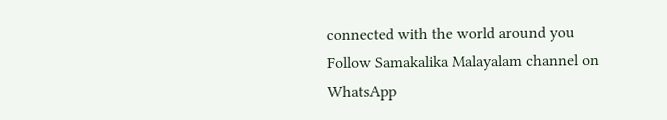connected with the world around you
Follow Samakalika Malayalam channel on WhatsApp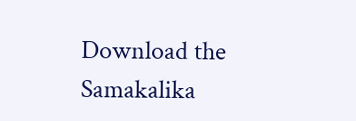Download the Samakalika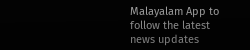Malayalam App to follow the latest news updates